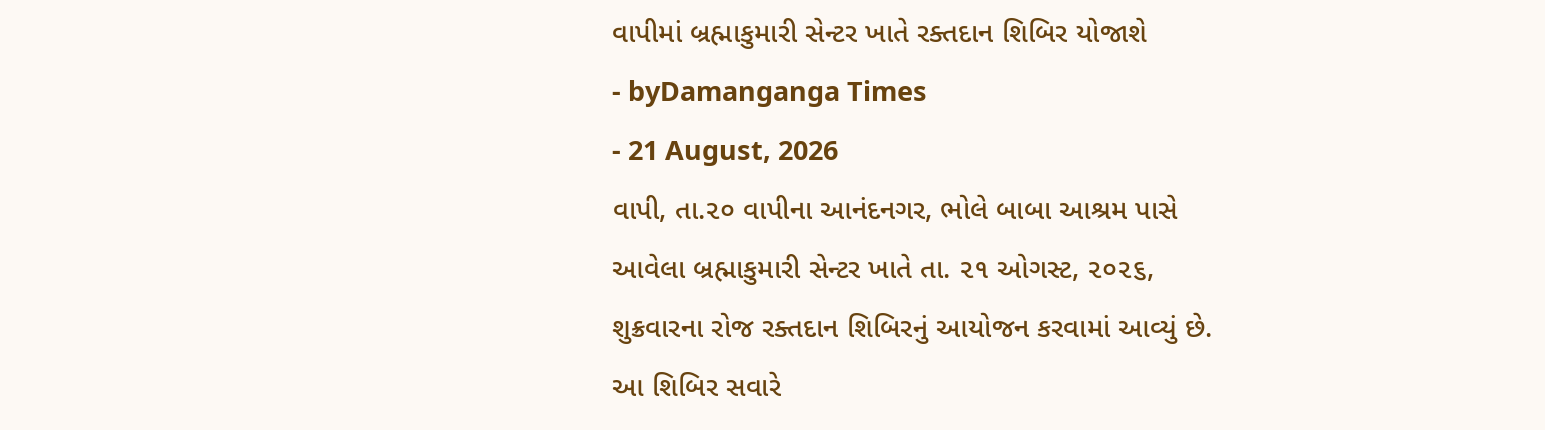વાપીમાં બ્રહ્માકુમારી સેન્ટર ખાતે રક્તદાન શિબિર યોજાશે
- byDamanganga Times
- 21 August, 2026
વાપી, તા.૨૦ વાપીના આનંદનગર, ભોલે બાબા આશ્રમ પાસે આવેલા બ્રહ્માકુમારી સેન્ટર ખાતે તા. ૨૧ ઓગસ્ટ, ૨૦૨૬, શુક્રવારના રોજ રક્તદાન શિબિરનું આયોજન કરવામાં આવ્યું છે.
આ શિબિર સવારે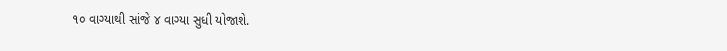૧૦ વાગ્યાથી સાંજે ૪ વાગ્યા સુધી યોજાશે.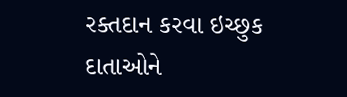રક્તદાન કરવા ઇચ્છુક દાતાઓને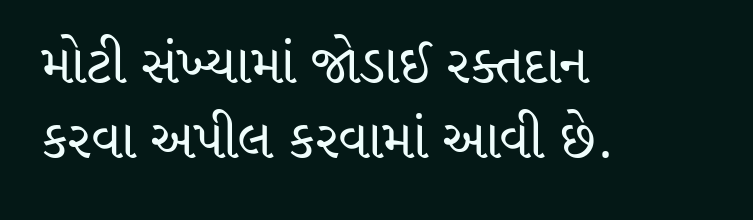મોટી સંખ્યામાં જોડાઈ રક્તદાન કરવા અપીલ કરવામાં આવી છે.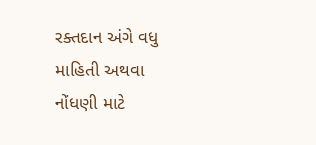રક્તદાન અંગે વધુ માહિતી અથવા નોંધણી માટે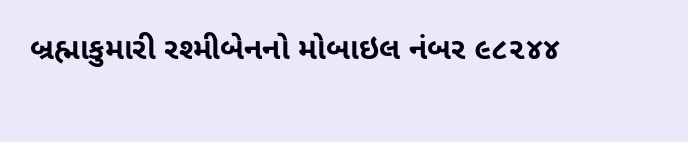બ્રહ્માકુમારી રશ્મીબેનનો મોબાઇલ નંબર ૯૮૨૪૪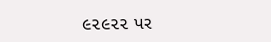૯૨૯૨૨ પર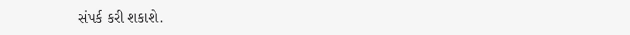સંપર્ક કરી શકાશે.